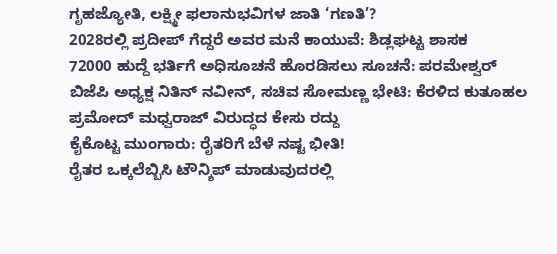ಗೃಹಜ್ಯೋತಿ, ಲಕ್ಷ್ಮೀ ಫಲಾನುಭವಿಗಳ ಜಾತಿ ‘ಗಣತಿ’?
2028ರಲ್ಲಿ ಪ್ರದೀಪ್ ಗೆದ್ದರೆ ಅವರ ಮನೆ ಕಾಯುವೆ: ಶಿಡ್ಲಘಟ್ಟ ಶಾಸಕ
72000 ಹುದ್ದೆ ಭರ್ತಿಗೆ ಅಧಿಸೂಚನೆ ಹೊರಡಿಸಲು ಸೂಚನೆ: ಪರಮೇಶ್ವರ್
ಬಿಜೆಪಿ ಅಧ್ಯಕ್ಷ ನಿತಿನ್ ನವೀನ್, ಸಚಿವ ಸೋಮಣ್ಣ ಭೇಟಿ: ಕೆರಳಿದ ಕುತೂಹಲ
ಪ್ರಮೋದ್ ಮಧ್ವರಾಜ್ ವಿರುದ್ಧದ ಕೇಸು ರದ್ದು
ಕೈಕೊಟ್ಟ ಮುಂಗಾರು: ರೈತರಿಗೆ ಬೆಳೆ ನಷ್ಟ ಭೀತಿ!
ರೈತರ ಒಕ್ಕಲೆಬ್ಬಿಸಿ ಟೌನ್ಶಿಪ್ ಮಾಡುವುದರಲ್ಲಿ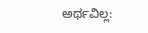ಅರ್ಥವಿಲ್ಲ: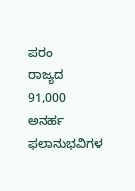ಪರಂ
ರಾಜ್ಯದ 91,000 ಅನರ್ಹ ಫಲಾನುಭವಿಗಳ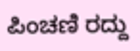ಪಿಂಚಣಿ ರದ್ದು